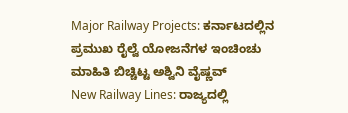Major Railway Projects: ಕರ್ನಾಟದಲ್ಲಿನ ಪ್ರಮುಖ ರೈಲ್ವೆ ಯೋಜನೆಗಳ ಇಂಚಿಂಚು ಮಾಹಿತಿ ಬಿಚ್ಚಿಟ್ಟ ಅಶ್ವಿನಿ ವೈಷ್ಣವ್
New Railway Lines: ರಾಜ್ಯದಲ್ಲಿ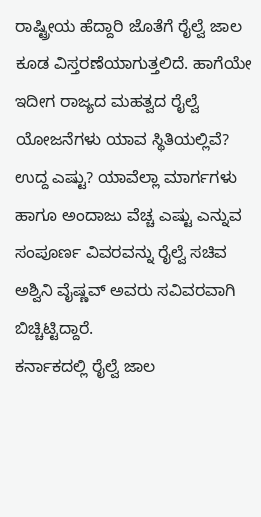ರಾಷ್ಟ್ರೀಯ ಹೆದ್ದಾರಿ ಜೊತೆಗೆ ರೈಲ್ವೆ ಜಾಲ ಕೂಡ ವಿಸ್ತರಣೆಯಾಗುತ್ತಲಿದೆ. ಹಾಗೆಯೇ ಇದೀಗ ರಾಜ್ಯದ ಮಹತ್ವದ ರೈಲ್ವೆ ಯೋಜನೆಗಳು ಯಾವ ಸ್ಥಿತಿಯಲ್ಲಿವೆ? ಉದ್ದ ಎಷ್ಟು? ಯಾವೆಲ್ಲಾ ಮಾರ್ಗಗಳು ಹಾಗೂ ಅಂದಾಜು ವೆಚ್ಚ ಎಷ್ಟು ಎನ್ನುವ ಸಂಪೂರ್ಣ ವಿವರವನ್ನು ರೈಲ್ವೆ ಸಚಿವ ಅಶ್ವಿನಿ ವೈಷ್ಣವ್ ಅವರು ಸವಿವರವಾಗಿ ಬಿಚ್ಚಿಟ್ಟಿದ್ದಾರೆ.
ಕರ್ನಾಕದಲ್ಲಿ ರೈಲ್ವೆ ಜಾಲ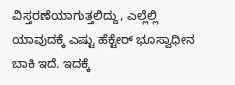ವಿಸ್ತರಣೆಯಾಗುತ್ತಲಿದ್ದು, ಎಲ್ಲೆಲ್ಲಿ ಯಾವುದಕ್ಕೆ ಎಷ್ಟು ಹೆಕ್ಟೇರ್ ಭೂಸ್ವಾಧೀನ ಬಾಕಿ ಇದೆ. ಇದಕ್ಕೆ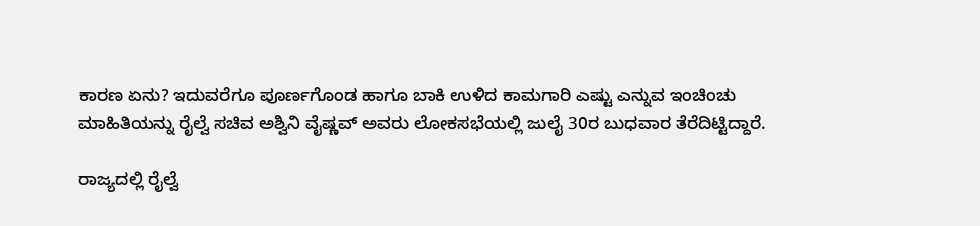ಕಾರಣ ಏನು? ಇದುವರೆಗೂ ಪೂರ್ಣಗೊಂಡ ಹಾಗೂ ಬಾಕಿ ಉಳಿದ ಕಾಮಗಾರಿ ಎಷ್ಟು ಎನ್ನುವ ಇಂಚಿಂಚು ಮಾಹಿತಿಯನ್ನು ರೈಲ್ವೆ ಸಚಿವ ಅಶ್ವಿನಿ ವೈಷ್ಣವ್ ಅವರು ಲೋಕಸಭೆಯಲ್ಲಿ ಜುಲೈ 30ರ ಬುಧವಾರ ತೆರೆದಿಟ್ಟಿದ್ದಾರೆ.

ರಾಜ್ಯದಲ್ಲಿ ರೈಲ್ವೆ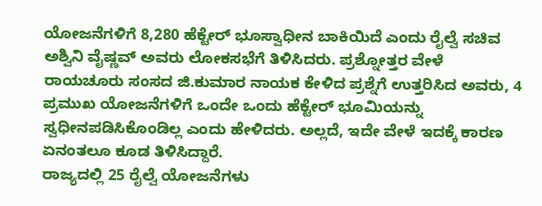ಯೋಜನೆಗಳಿಗೆ 8,280 ಹೆಕ್ಟೇರ್ ಭೂಸ್ವಾಧೀನ ಬಾಕಿಯಿದೆ ಎಂದು ರೈಲ್ವೆ ಸಚಿವ ಅಶ್ವಿನಿ ವೈಷ್ಣವ್ ಅವರು ಲೋಕಸಭೆಗೆ ತಿಳಿಸಿದರು. ಪ್ರಶ್ನೋತ್ತರ ವೇಳೆ ರಾಯಚೂರು ಸಂಸದ ಜಿ.ಕುಮಾರ ನಾಯಕ ಕೇಳಿದ ಪ್ರಶ್ನೆಗೆ ಉತ್ತರಿಸಿದ ಅವರು, 4 ಪ್ರಮುಖ ಯೋಜನೆಗಳಿಗೆ ಒಂದೇ ಒಂದು ಹೆಕ್ಟೇರ್ ಭೂಮಿಯನ್ನು ಸ್ವಧೀನಪಡಿಸಿಕೊಂಡಿಲ್ಲ ಎಂದು ಹೇಳಿದರು. ಅಲ್ಲದೆ, ಇದೇ ವೇಳೆ ಇದಕ್ಕೆ ಕಾರಣ ಏನಂತಲೂ ಕೂಡ ತಿಳಿಸಿದ್ದಾರೆ.
ರಾಜ್ಯದಲ್ಲಿ 25 ರೈಲ್ವೆ ಯೋಜನೆಗಳು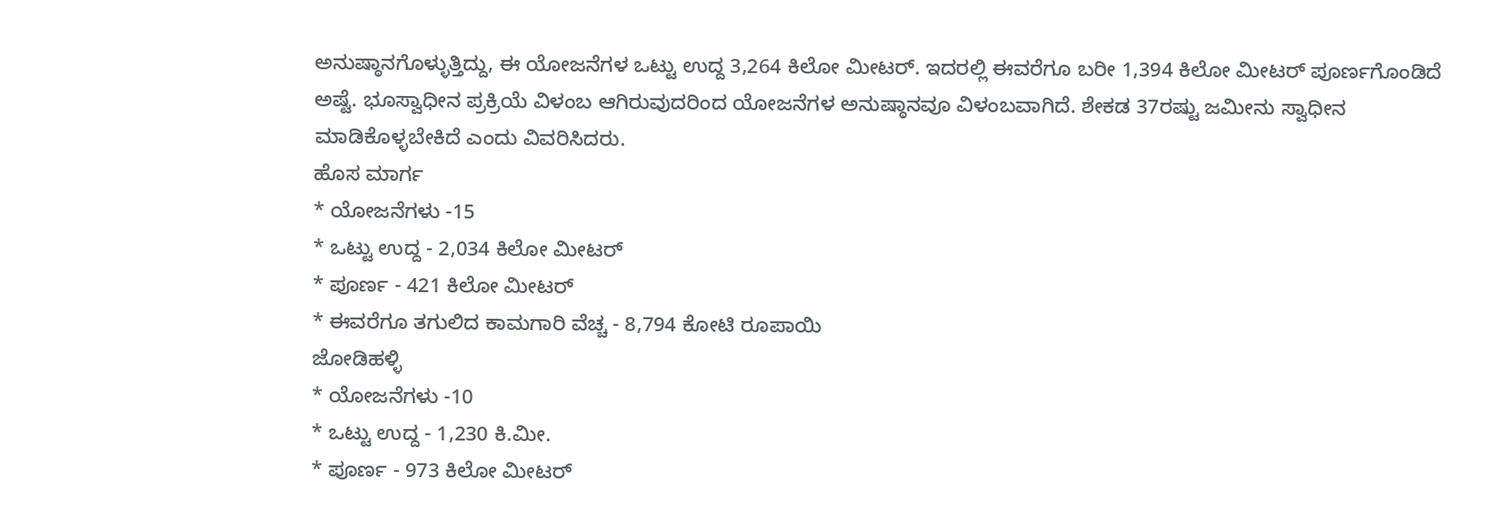ಅನುಷ್ಠಾನಗೊಳ್ಳುತ್ತಿದ್ದು, ಈ ಯೋಜನೆಗಳ ಒಟ್ಟು ಉದ್ದ 3,264 ಕಿಲೋ ಮೀಟರ್. ಇದರಲ್ಲಿ ಈವರೆಗೂ ಬರೀ 1,394 ಕಿಲೋ ಮೀಟರ್ ಪೂರ್ಣಗೊಂಡಿದೆ ಅಷ್ಟೆ. ಭೂಸ್ವಾಧೀನ ಪ್ರಕ್ರಿಯೆ ವಿಳಂಬ ಆಗಿರುವುದರಿಂದ ಯೋಜನೆಗಳ ಅನುಷ್ಠಾನವೂ ವಿಳಂಬವಾಗಿದೆ. ಶೇಕಡ 37ರಷ್ಟು ಜಮೀನು ಸ್ವಾಧೀನ ಮಾಡಿಕೊಳ್ಳಬೇಕಿದೆ ಎಂದು ವಿವರಿಸಿದರು.
ಹೊಸ ಮಾರ್ಗ
* ಯೋಜನೆಗಳು -15
* ಒಟ್ಟು ಉದ್ದ - 2,034 ಕಿಲೋ ಮೀಟರ್
* ಪೂರ್ಣ - 421 ಕಿಲೋ ಮೀಟರ್
* ಈವರೆಗೂ ತಗುಲಿದ ಕಾಮಗಾರಿ ವೆಚ್ಚ - 8,794 ಕೋಟಿ ರೂಪಾಯಿ
ಜೋಡಿಹಳ್ಳಿ
* ಯೋಜನೆಗಳು -10
* ಒಟ್ಟು ಉದ್ದ - 1,230 ಕಿ.ಮೀ.
* ಪೂರ್ಣ - 973 ಕಿಲೋ ಮೀಟರ್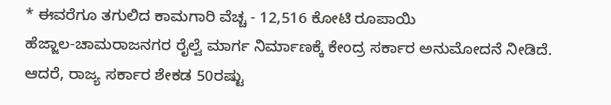* ಈವರೆಗೂ ತಗುಲಿದ ಕಾಮಗಾರಿ ವೆಚ್ಚ - 12,516 ಕೋಟಿ ರೂಪಾಯಿ
ಹೆಜ್ಜಾಲ-ಚಾಮರಾಜನಗರ ರೈಲ್ವೆ ಮಾರ್ಗ ನಿರ್ಮಾಣಕ್ಕೆ ಕೇಂದ್ರ ಸರ್ಕಾರ ಅನುಮೋದನೆ ನೀಡಿದೆ. ಆದರೆ, ರಾಜ್ಯ ಸರ್ಕಾರ ಶೇಕಡ 50ರಷ್ಟು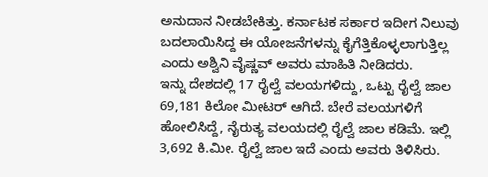ಅನುದಾನ ನೀಡಬೇಕಿತ್ತು. ಕರ್ನಾಟಕ ಸರ್ಕಾರ ಇದೀಗ ನಿಲುವು ಬದಲಾಯಿಸಿದ್ದ ಈ ಯೋಜನೆಗಳನ್ನು ಕೈಗೆತ್ತಿಕೊಳ್ಳಲಾಗುತ್ತಿಲ್ಲ ಎಂದು ಅಶ್ವಿನಿ ವೈಷ್ಣವ್ ಅವರು ಮಾಹಿತಿ ನೀಡಿದರು.
ಇನ್ನು ದೇಶದಲ್ಲಿ 17 ರೈಲ್ವೆ ವಲಯಗಳಿದ್ದು, ಒಟ್ಟು ರೈಲ್ವೆ ಜಾಲ 69,181 ಕಿಲೋ ಮೀಟರ್ ಆಗಿದೆ. ಬೇರೆ ವಲಯಗಳಿಗೆ ಹೋಲಿಸಿದ್ದೆ, ನೈರುತ್ಯ ವಲಯದಲ್ಲಿ ರೈಲ್ವೆ ಜಾಲ ಕಡಿಮೆ. ಇಲ್ಲಿ 3,692 ಕಿ.ಮೀ. ರೈಲ್ವೆ ಜಾಲ ಇದೆ ಎಂದು ಅವರು ತಿಳಿಸಿರು.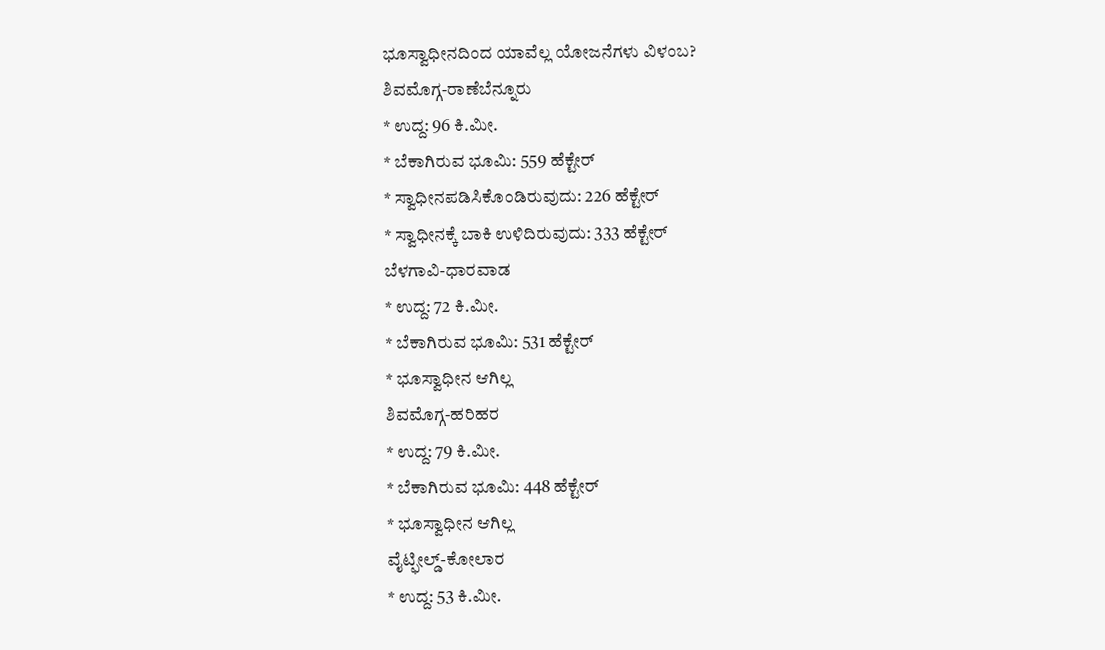ಭೂಸ್ವಾಧೀನದಿಂದ ಯಾವೆಲ್ಲ ಯೋಜನೆಗಳು ವಿಳಂಬ?
ಶಿವಮೊಗ್ಗ-ರಾಣೆಬೆನ್ನೂರು
* ಉದ್ದ: 96 ಕಿ.ಮೀ.
* ಬೆಕಾಗಿರುವ ಭೂಮಿ: 559 ಹೆಕ್ಟೇರ್
* ಸ್ವಾಧೀನಪಡಿಸಿಕೊಂಡಿರುವುದು: 226 ಹೆಕ್ಟೇರ್
* ಸ್ವಾಧೀನಕ್ಕೆ ಬಾಕಿ ಉಳಿದಿರುವುದು: 333 ಹೆಕ್ಟೇರ್
ಬೆಳಗಾವಿ-ಧಾರವಾಡ
* ಉದ್ದ: 72 ಕಿ.ಮೀ.
* ಬೆಕಾಗಿರುವ ಭೂಮಿ: 531 ಹೆಕ್ಟೇರ್
* ಭೂಸ್ವಾಧೀನ ಆಗಿಲ್ಲ
ಶಿವಮೊಗ್ಗ-ಹರಿಹರ
* ಉದ್ದ: 79 ಕಿ.ಮೀ.
* ಬೆಕಾಗಿರುವ ಭೂಮಿ: 448 ಹೆಕ್ಟೇರ್
* ಭೂಸ್ವಾಧೀನ ಆಗಿಲ್ಲ
ವೈಟ್ಫೀಲ್ಡ್-ಕೋಲಾರ
* ಉದ್ದ: 53 ಕಿ.ಮೀ.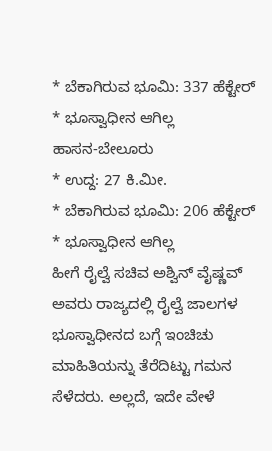* ಬೆಕಾಗಿರುವ ಭೂಮಿ: 337 ಹೆಕ್ಟೇರ್
* ಭೂಸ್ವಾಧೀನ ಆಗಿಲ್ಲ
ಹಾಸನ-ಬೇಲೂರು
* ಉದ್ದ: 27 ಕಿ.ಮೀ.
* ಬೆಕಾಗಿರುವ ಭೂಮಿ: 206 ಹೆಕ್ಟೇರ್
* ಭೂಸ್ವಾಧೀನ ಆಗಿಲ್ಲ
ಹೀಗೆ ರೈಲ್ವೆ ಸಚಿವ ಅಶ್ವಿನ್ ವೈಷ್ಣವ್ ಅವರು ರಾಜ್ಯದಲ್ಲಿ ರೈಲ್ವೆ ಜಾಲಗಳ ಭೂಸ್ವಾಧೀನದ ಬಗ್ಗೆ ಇಂಚಿಚು ಮಾಹಿತಿಯನ್ನು ತೆರೆದಿಟ್ಟು ಗಮನ ಸೆಳೆದರು. ಅಲ್ಲದೆ, ಇದೇ ವೇಳೆ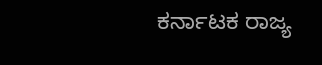ಕರ್ನಾಟಕ ರಾಜ್ಯ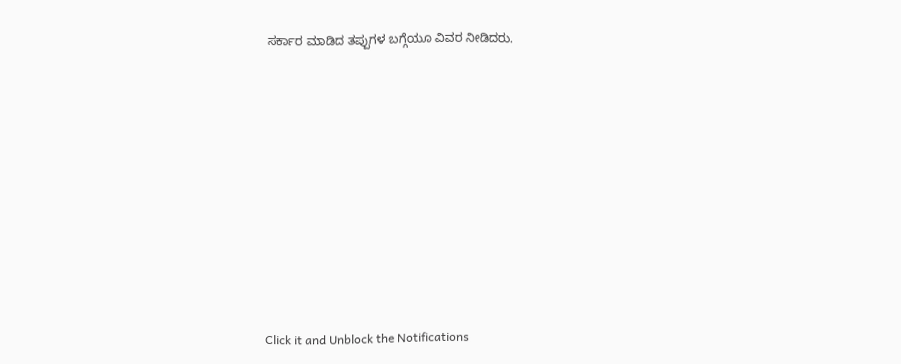ಸರ್ಕಾರ ಮಾಡಿದ ತಪ್ಪುಗಳ ಬಗ್ಗೆಯೂ ವಿವರ ನೀಡಿದರು.












Click it and Unblock the Notifications